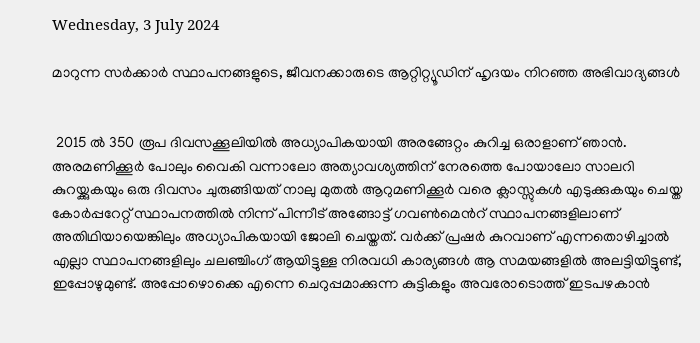Wednesday, 3 July 2024

മാറുന്ന സർക്കാർ സ്ഥാപനങ്ങളുടെ, ജീവനക്കാരുടെ ആറ്റിറ്റ്യൂഡിന് ഹൃദയം നിറഞ്ഞ അഭിവാദ്യങ്ങൾ


 2015 ൽ 350 രൂപ ദിവസക്കൂലിയിൽ അധ്യാപികയായി അരങ്ങേറ്റം കുറിച്ച ഒരാളാണ് ഞാൻ. അരമണിക്കൂർ പോലും വൈകി വന്നാലോ അത്യാവശ്യത്തിന് നേരത്തെ പോയാലോ സാലറി കുറയ്ക്കുകയും ഒരു ദിവസം ചുരുങ്ങിയത് നാലു മുതൽ ആറുമണിക്കൂർ വരെ ക്ലാസ്സുകൾ എടുക്കുകയും ചെയ്ത കോർപ്പറേറ്റ് സ്ഥാപനത്തിൽ നിന്ന് പിന്നീട് അങ്ങോട്ട് ഗവൺമെൻറ് സ്ഥാപനങ്ങളിലാണ് അതിഥിയായെങ്കിലും അധ്യാപികയായി ജോലി ചെയ്തത്. വർക്ക് പ്രഷർ കുറവാണ് എന്നതൊഴിച്ചാൽ എല്ലാ സ്ഥാപനങ്ങളിലും ചലഞ്ചിംഗ് ആയിട്ടുള്ള നിരവധി കാര്യങ്ങൾ ആ സമയങ്ങളിൽ അലട്ടിയിട്ടുണ്ട്, ഇപ്പോഴുമുണ്ട്. അപ്പോഴൊക്കെ എന്നെ ചെറുപ്പമാക്കുന്ന കുട്ടികളും അവരോടൊത്ത് ഇടപഴകാൻ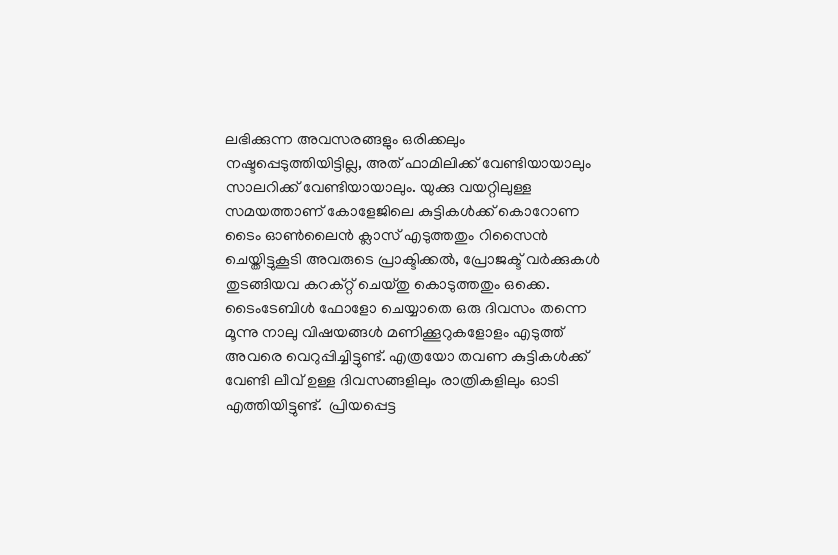ലഭിക്കുന്ന അവസരങ്ങളും ഒരിക്കലും നഷ്ടപ്പെടുത്തിയിട്ടില്ല, അത് ഫാമിലിക്ക് വേണ്ടിയായാലും സാലറിക്ക് വേണ്ടിയായാലും. യുക്കു വയറ്റിലുള്ള സമയത്താണ് കോളേജിലെ കുട്ടികൾക്ക് കൊറോണ ടൈം ഓൺലൈൻ ക്ലാസ് എടുത്തതും റിസൈൻ ചെയ്തിട്ടുകൂടി അവരുടെ പ്രാക്ടിക്കൽ, പ്രോജക്ട് വർക്കുകൾ തുടങ്ങിയവ കറക്റ്റ് ചെയ്തു കൊടുത്തതും ഒക്കെ. ടൈംടേബിൾ ഫോളോ ചെയ്യാതെ ഒരു ദിവസം തന്നെ മൂന്നു നാലു വിഷയങ്ങൾ മണിക്കൂറുകളോളം എടുത്ത് അവരെ വെറുപ്പിച്ചിട്ടുണ്ട്. എത്രയോ തവണ കുട്ടികൾക്ക് വേണ്ടി ലീവ് ഉള്ള ദിവസങ്ങളിലും രാത്രികളിലും ഓടി എത്തിയിട്ടുണ്ട്.  പ്രിയപ്പെട്ട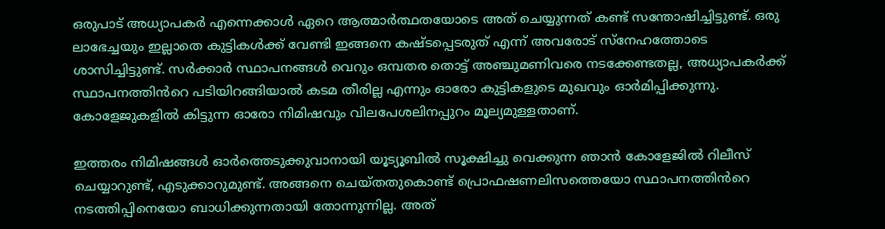ഒരുപാട് അധ്യാപകർ എന്നെക്കാൾ ഏറെ ആത്മാർത്ഥതയോടെ അത് ചെയ്യുന്നത് കണ്ട് സന്തോഷിച്ചിട്ടുണ്ട്. ഒരു ലാഭേച്ചയും ഇല്ലാതെ കുട്ടികൾക്ക് വേണ്ടി ഇങ്ങനെ കഷ്ടപ്പെടരുത് എന്ന് അവരോട് സ്നേഹത്തോടെ ശാസിച്ചിട്ടുണ്ട്. സർക്കാർ സ്ഥാപനങ്ങൾ വെറും ഒമ്പതര തൊട്ട് അഞ്ചുമണിവരെ നടക്കേണ്ടതല്ല, അധ്യാപകർക്ക് സ്ഥാപനത്തിൻറെ പടിയിറങ്ങിയാൽ കടമ തീരില്ല എന്നും ഓരോ കുട്ടികളുടെ മുഖവും ഓർമിപ്പിക്കുന്നു. കോളേജുകളിൽ കിട്ടുന്ന ഓരോ നിമിഷവും വിലപേശലിനപ്പുറം മൂല്യമുള്ളതാണ്.

ഇത്തരം നിമിഷങ്ങൾ ഓർത്തെടുക്കുവാനായി യൂട്യൂബിൽ സൂക്ഷിച്ചു വെക്കുന്ന ഞാൻ കോളേജിൽ റിലീസ് ചെയ്യാറുണ്ട്, എടുക്കാറുമുണ്ട്. അങ്ങനെ ചെയ്തതുകൊണ്ട് പ്രൊഫഷണലിസത്തെയോ സ്ഥാപനത്തിൻറെ നടത്തിപ്പിനെയോ ബാധിക്കുന്നതായി തോന്നുന്നില്ല. അത്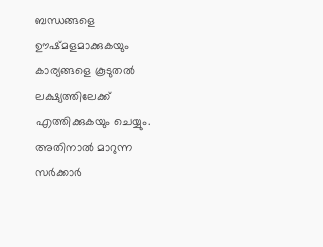ബന്ധങ്ങളെ ഊഷ്മളമാക്കുകയും കാര്യങ്ങളെ കൂടുതൽ ലക്ഷ്യത്തിലേക്ക് എത്തിക്കുകയും ചെയ്യും. അതിനാൽ മാറുന്ന സർക്കാർ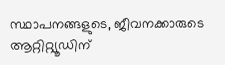സ്ഥാപനങ്ങളുടെ, ജീവനക്കാരുടെ ആറ്റിറ്റ്യൂഡിന്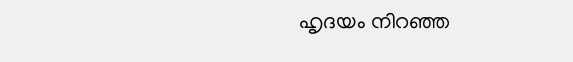ഹൃദയം നിറഞ്ഞ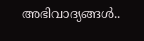അഭിവാദ്യങ്ങൾ..